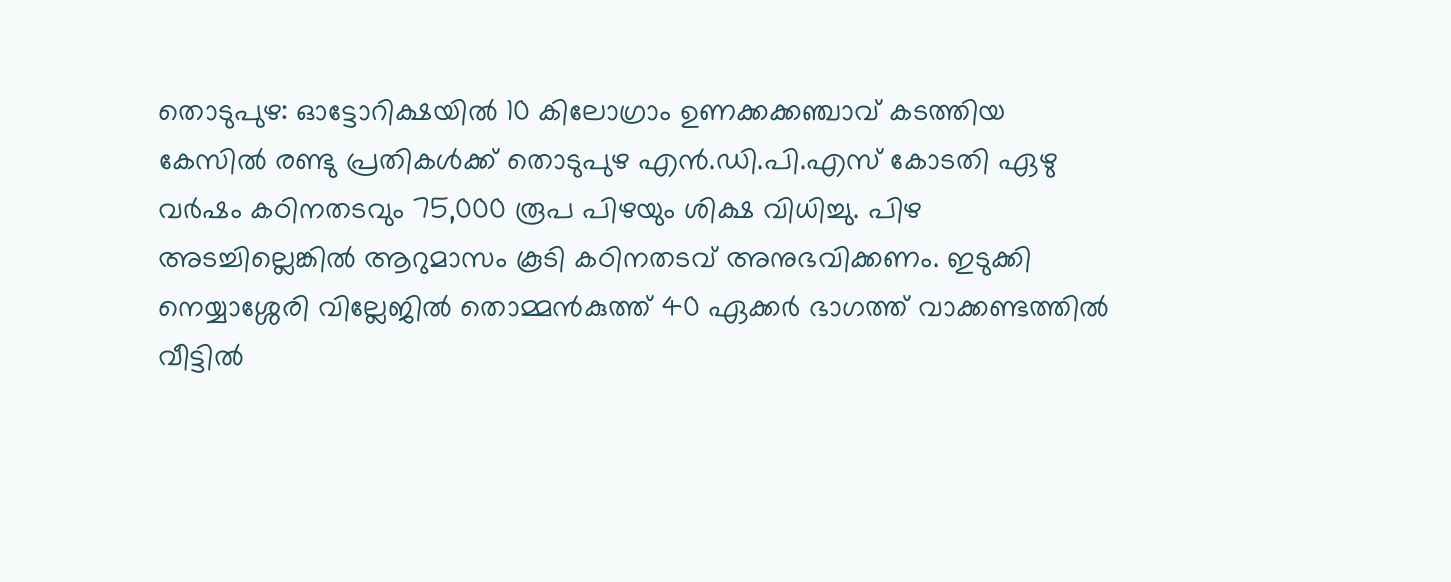തൊടുപുഴ: ഓട്ടോറിക്ഷയിൽ 10 കിലോഗ്രാം ഉണക്കക്കഞ്ചാവ് കടത്തിയ കേസിൽ രണ്ടു പ്രതികൾക്ക് തൊടുപുഴ എൻ.ഡി.പി.എസ് കോടതി ഏഴു വർഷം കഠിനതടവും 75,000 രൂപ പിഴയും ശിക്ഷ വിധിച്ചു. പിഴ അടച്ചില്ലെങ്കിൽ ആറുമാസം കൂടി കഠിനതടവ് അനുഭവിക്കണം. ഇടുക്കി നെയ്യാശ്ശേരി വില്ലേജിൽ തൊമ്മൻകുത്ത് 40 ഏക്കർ ഭാഗത്ത് വാക്കണ്ടത്തിൽ വീട്ടിൽ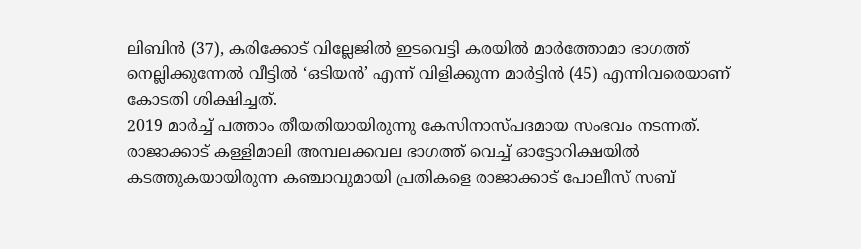ലിബിൻ (37), കരിക്കോട് വില്ലേജിൽ ഇടവെട്ടി കരയിൽ മാർത്തോമാ ഭാഗത്ത് നെല്ലിക്കുന്നേൽ വീട്ടിൽ ‘ഒടിയൻ’ എന്ന് വിളിക്കുന്ന മാർട്ടിൻ (45) എന്നിവരെയാണ് കോടതി ശിക്ഷിച്ചത്.
2019 മാർച്ച് പത്താം തീയതിയായിരുന്നു കേസിനാസ്പദമായ സംഭവം നടന്നത്. രാജാക്കാട് കള്ളിമാലി അമ്പലക്കവല ഭാഗത്ത് വെച്ച് ഓട്ടോറിക്ഷയിൽ കടത്തുകയായിരുന്ന കഞ്ചാവുമായി പ്രതികളെ രാജാക്കാട് പോലീസ് സബ്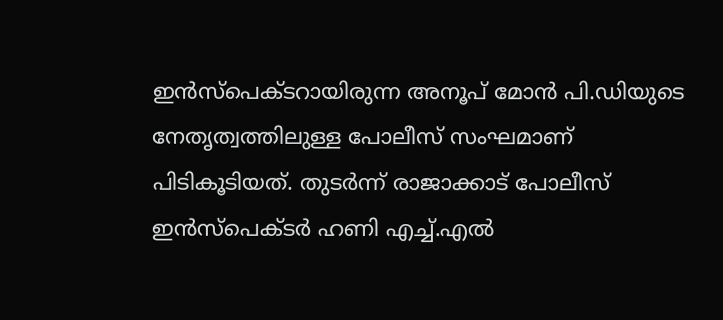ഇൻസ്പെക്ടറായിരുന്ന അനൂപ് മോൻ പി.ഡിയുടെ നേതൃത്വത്തിലുള്ള പോലീസ് സംഘമാണ് പിടികൂടിയത്. തുടർന്ന് രാജാക്കാട് പോലീസ് ഇൻസ്പെക്ടർ ഹണി എച്ച്.എൽ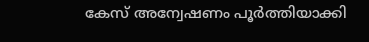കേസ് അന്വേഷണം പൂർത്തിയാക്കി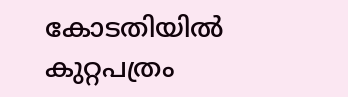കോടതിയിൽ കുറ്റപത്രം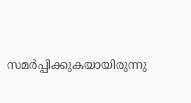സമർപ്പിക്കുകയായിരുന്നു